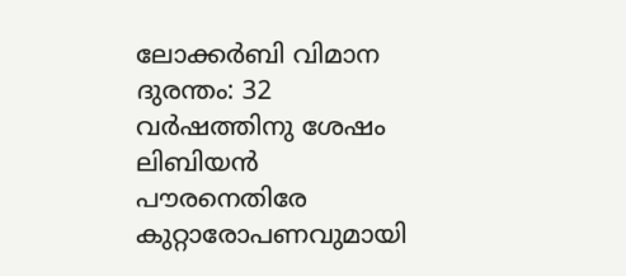ലോക്കര്‍ബി വിമാന ദുരന്തം: 32 വര്‍ഷത്തിനു ശേഷം ലിബിയന്‍ പൗരനെതിരേ കുറ്റാരോപണവുമായി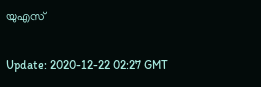യുഎസ്

Update: 2020-12-22 02:27 GMT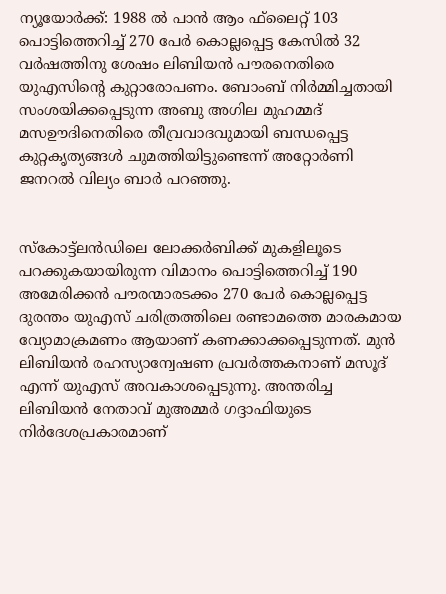ന്യൂയോര്‍ക്ക്: 1988 ല്‍ പാന്‍ ആം ഫ്‌ലൈറ്റ് 103 പൊട്ടിത്തെറിച്ച് 270 പേര്‍ കൊല്ലപ്പെട്ട കേസില്‍ 32 വര്‍ഷത്തിനു ശേഷം ലിബിയന്‍ പൗരനെതിരെ യുഎസിന്റെ കുറ്റാരോപണം. ബോംബ് നിര്‍മ്മിച്ചതായി സംശയിക്കപ്പെടുന്ന അബു അഗില മുഹമ്മദ് മസഊദിനെതിരെ തീവ്രവാദവുമായി ബന്ധപ്പെട്ട കുറ്റകൃത്യങ്ങള്‍ ചുമത്തിയിട്ടുണ്ടെന്ന് അറ്റോര്‍ണി ജനറല്‍ വില്യം ബാര്‍ പറഞ്ഞു.


സ്‌കോട്ട്‌ലന്‍ഡിലെ ലോക്കര്‍ബിക്ക് മുകളിലൂടെ പറക്കുകയായിരുന്ന വിമാനം പൊട്ടിത്തെറിച്ച് 190 അമേരിക്കന്‍ പൗരന്മാരടക്കം 270 പേര്‍ കൊല്ലപ്പെട്ട ദുരന്തം യുഎസ് ചരിത്രത്തിലെ രണ്ടാമത്തെ മാരകമായ വ്യോമാക്രമണം ആയാണ് കണക്കാക്കപ്പെടുന്നത്. മുന്‍ ലിബിയന്‍ രഹസ്യാന്വേഷണ പ്രവര്‍ത്തകനാണ് മസൂദ് എന്ന് യുഎസ് അവകാശപ്പെടുന്നു. അന്തരിച്ച ലിബിയന്‍ നേതാവ് മുഅമ്മര്‍ ഗദ്ദാഫിയുടെ നിര്‍ദേശപ്രകാരമാണ്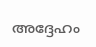അദ്ദേഹം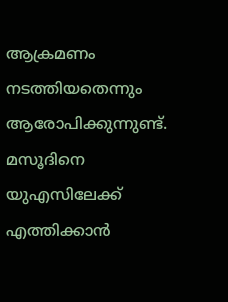ആക്രമണം നടത്തിയതെന്നും ആരോപിക്കുന്നുണ്ട്. മസൂദിനെ യുഎസിലേക്ക് എത്തിക്കാന്‍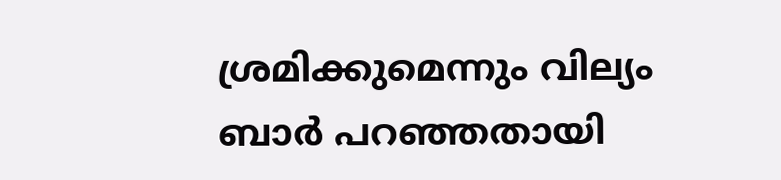ശ്രമിക്കുമെന്നും വില്യം ബാര്‍ പറഞ്ഞതായി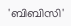'ബിബിസി'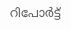റിപോര്‍ട്ട്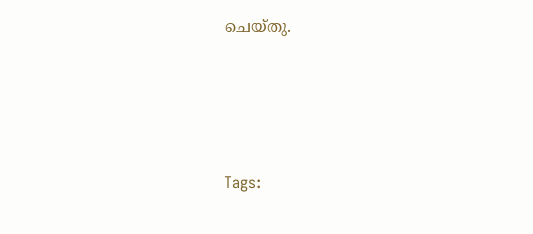ചെയ്തു.




Tags: